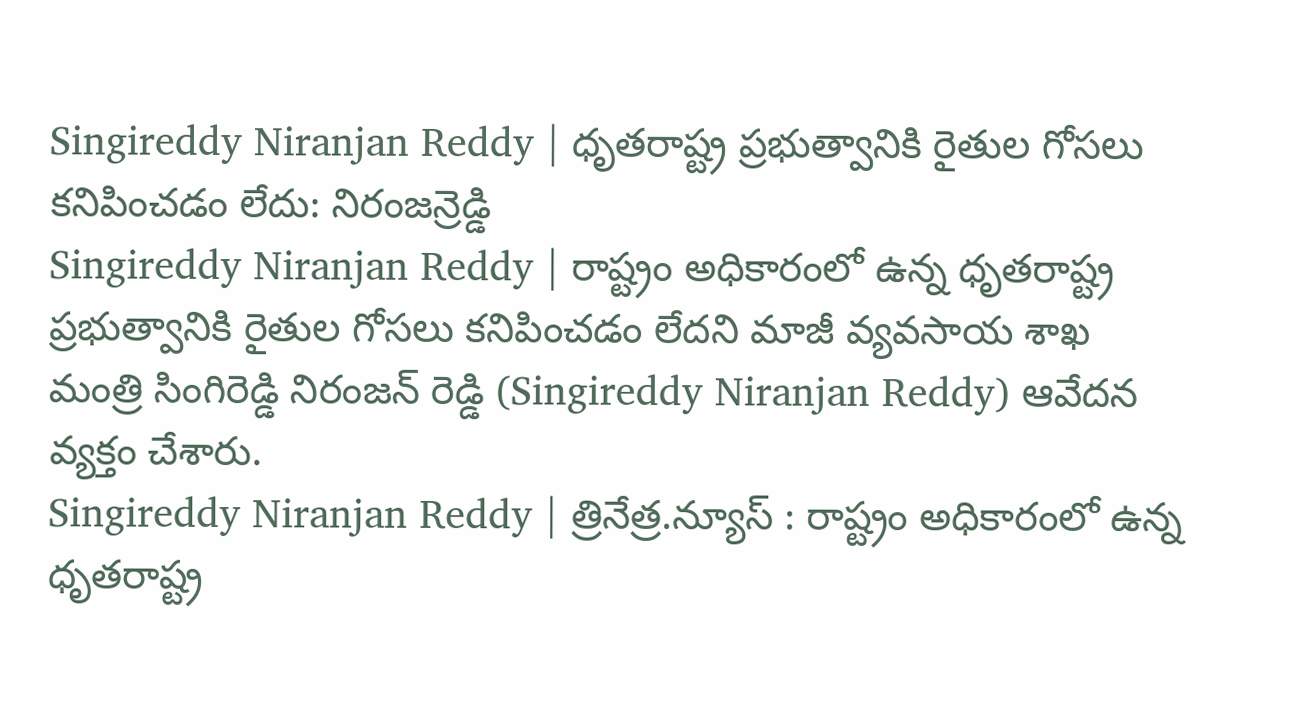Singireddy Niranjan Reddy | ధృతరాష్ట్ర ప్రభుత్వానికి రైతుల గోసలు కనిపించడం లేదు: నిరంజన్రెడ్డి
Singireddy Niranjan Reddy | రాష్ట్రం అధికారంలో ఉన్న ధృతరాష్ట్ర ప్రభుత్వానికి రైతుల గోసలు కనిపించడం లేదని మాజీ వ్యవసాయ శాఖ మంత్రి సింగిరెడ్డి నిరంజన్ రెడ్డి (Singireddy Niranjan Reddy) ఆవేదన వ్యక్తం చేశారు.
Singireddy Niranjan Reddy | త్రినేత్ర.న్యూస్ : రాష్ట్రం అధికారంలో ఉన్న ధృతరాష్ట్ర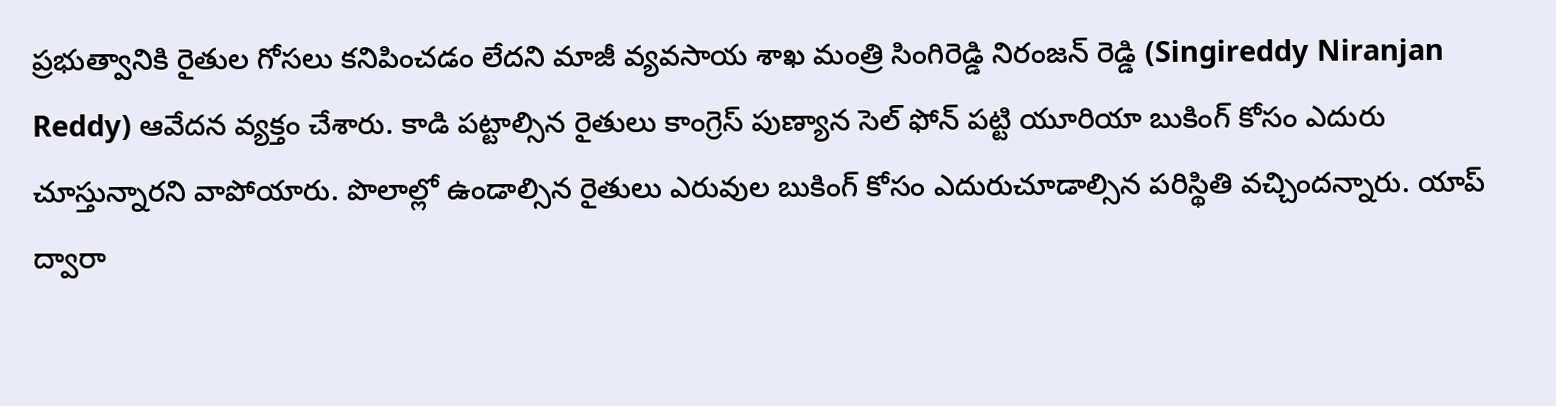ప్రభుత్వానికి రైతుల గోసలు కనిపించడం లేదని మాజీ వ్యవసాయ శాఖ మంత్రి సింగిరెడ్డి నిరంజన్ రెడ్డి (Singireddy Niranjan Reddy) ఆవేదన వ్యక్తం చేశారు. కాడి పట్టాల్సిన రైతులు కాంగ్రెస్ పుణ్యాన సెల్ ఫోన్ పట్టి యూరియా బుకింగ్ కోసం ఎదురు చూస్తున్నారని వాపోయారు. పొలాల్లో ఉండాల్సిన రైతులు ఎరువుల బుకింగ్ కోసం ఎదురుచూడాల్సిన పరిస్థితి వచ్చిందన్నారు. యాప్ ద్వారా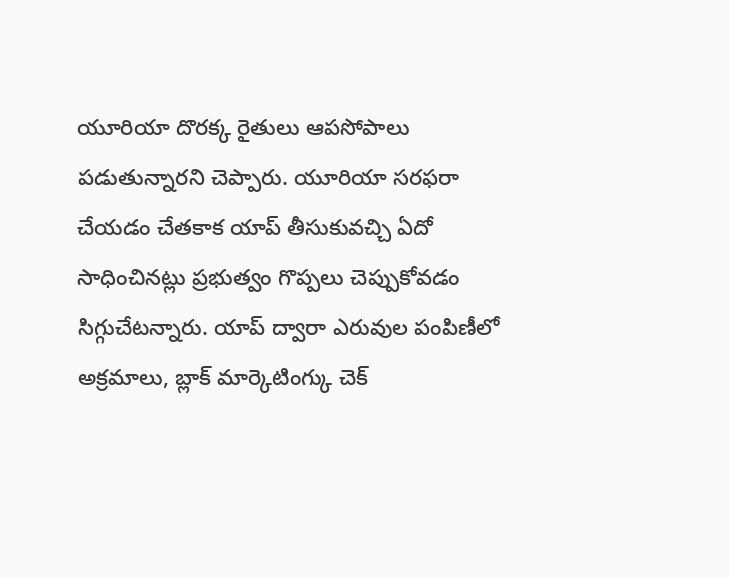యూరియా దొరక్క రైతులు ఆపసోపాలు పడుతున్నారని చెప్పారు. యూరియా సరఫరా చేయడం చేతకాక యాప్ తీసుకువచ్చి ఏదో సాధించినట్లు ప్రభుత్వం గొప్పలు చెప్పుకోవడం సిగ్గుచేటన్నారు. యాప్ ద్వారా ఎరువుల పంపిణీలో అక్రమాలు, బ్లాక్ మార్కెటింగ్కు చెక్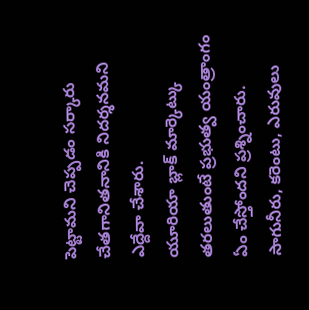పెట్టామని చెప్పడం సర్కారు చేతగానితనానికి నిదర్శనమని ఎద్దేవా చేశారు.
యూరియా బ్లాక్ మార్కెట్కు తరలుతుంటే ప్రభుత్వ యంత్రాంగం ఏం చేస్తోందని ప్రశ్నించారు. సాగునీరు, కరెంటు, ఎరువులు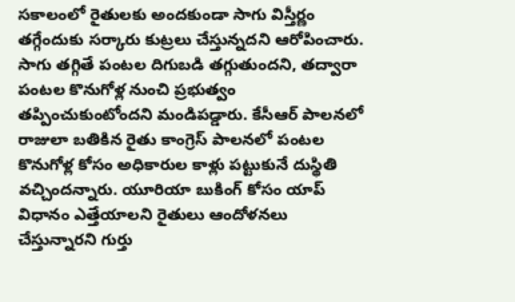సకాలంలో రైతులకు అందకుండా సాగు విస్తీర్ణం తగ్గేందుకు సర్కారు కుట్రలు చేస్తున్నదని ఆరోపించారు. సాగు తగ్గితే పంటల దిగుబడి తగ్గుతుందని, తద్వారా పంటల కొనుగోళ్ల నుంచి ప్రభుత్వం తప్పించుకుంటోందని మండిపడ్డారు. కేసీఆర్ పాలనలో రాజులా బతికిన రైతు కాంగ్రెస్ పాలనలో పంటల కొనుగోళ్ల కోసం అధికారుల కాళ్లు పట్టుకునే దుస్థితి వచ్చిందన్నారు. యూరియా బుకింగ్ కోసం యాప్ విధానం ఎత్తేయాలని రైతులు ఆందోళనలు చేస్తున్నారని గుర్తు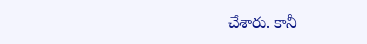చేశారు. కానీ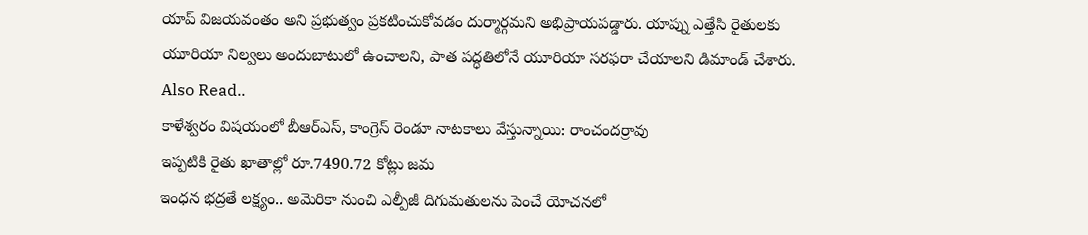యాప్ విజయవంతం అని ప్రభుత్వం ప్రకటించుకోవడం దుర్మార్గమని అభిప్రాయపడ్డారు. యాప్ను ఎత్తేసి రైతులకు యూరియా నిల్వలు అందుబాటులో ఉంచాలని, పాత పద్ధతిలోనే యూరియా సరఫరా చేయాలని డిమాండ్ చేశారు.
Also Read..
కాళేశ్వరం విషయంలో బీఆర్ఎస్, కాంగ్రెస్ రెండూ నాటకాలు వేస్తున్నాయి: రాంచందర్రావు
ఇప్పటికి రైతు ఖాతాల్లో రూ.7490.72 కోట్లు జమ
ఇంధన భద్రతే లక్ష్యం.. అమెరికా నుంచి ఎల్పీజీ దిగుమతులను పెంచే యోచనలో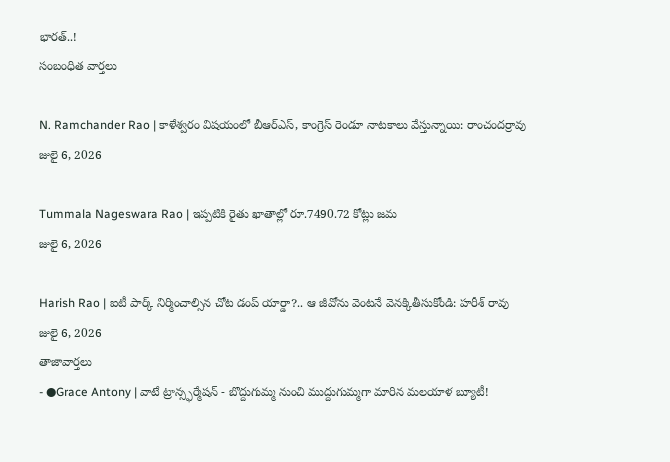భారత్..!
సంబంధిత వార్తలు

N. Ramchander Rao | కాళేశ్వరం విషయంలో బీఆర్ఎస్, కాంగ్రెస్ రెండూ నాటకాలు వేస్తున్నాయి: రాంచందర్రావు
జులై 6, 2026

Tummala Nageswara Rao | ఇప్పటికి రైతు ఖాతాల్లో రూ.7490.72 కోట్లు జమ
జులై 6, 2026

Harish Rao | ఐటీ పార్క్ నిర్మించాల్సిన చోట డంప్ యార్డా?.. ఆ జీవోను వెంటనే వెనక్కితీసుకోండి: హరీశ్ రావు
జులై 6, 2026
తాజావార్తలు
- ●Grace Antony | వాటే ట్రాన్స్ఫర్మేషన్ - బొద్దుగుమ్మ నుంచి ముద్దుగుమ్మగా మారిన మలయాళ బ్యూటీ!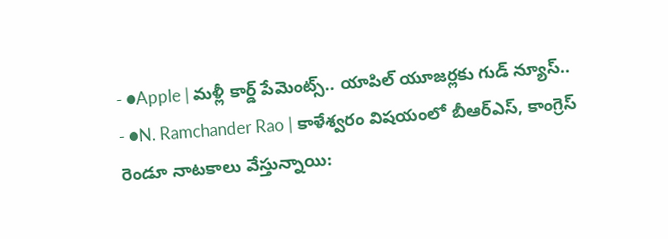- ●Apple | మళ్లీ కార్డ్ పేమెంట్స్.. యాపిల్ యూజర్లకు గుడ్ న్యూస్..
- ●N. Ramchander Rao | కాళేశ్వరం విషయంలో బీఆర్ఎస్, కాంగ్రెస్ రెండూ నాటకాలు వేస్తున్నాయి: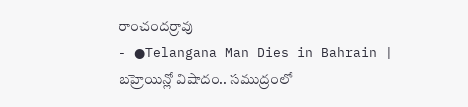రాంచందర్రావు
- ●Telangana Man Dies in Bahrain | బహ్రెయిన్లో విషాదం.. సముద్రంలో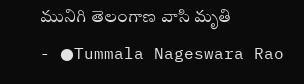మునిగి తెలంగాణ వాసి మృతి
- ●Tummala Nageswara Rao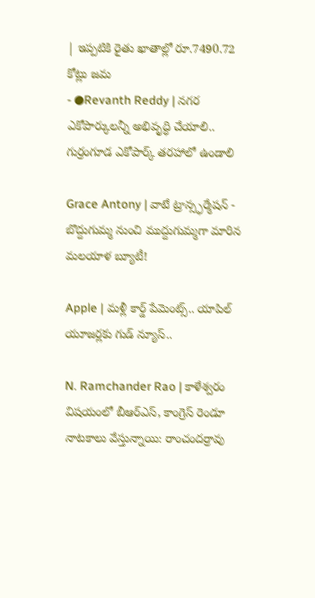| ఇప్పటికి రైతు ఖాతాల్లో రూ.7490.72 కోట్లు జమ
- ●Revanth Reddy | నగర ఎకోపార్కులన్నీ అభివృద్ధి చేయాలి.. గుర్రంగూడ ఎకోపార్క్ తరహాలో ఉండాలి

Grace Antony | వాటే ట్రాన్స్ఫర్మేషన్ - బొద్దుగుమ్మ నుంచి ముద్దుగుమ్మగా మారిన మలయాళ బ్యూటీ!

Apple | మళ్లీ కార్డ్ పేమెంట్స్.. యాపిల్ యూజర్లకు గుడ్ న్యూస్..

N. Ramchander Rao | కాళేశ్వరం విషయంలో బీఆర్ఎస్, కాంగ్రెస్ రెండూ నాటకాలు వేస్తున్నాయి: రాంచందర్రావు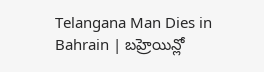Telangana Man Dies in Bahrain | బహ్రెయిన్లో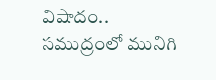విషాదం.. సముద్రంలో మునిగి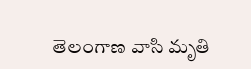తెలంగాణ వాసి మృతి